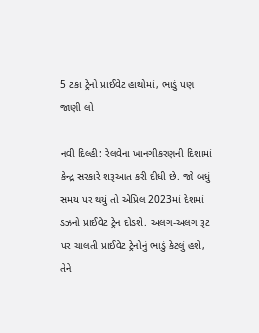5 ટકા ટ્રેનો પ્રાઈવેટ હાથોમાં, ભાડું પણ જાણી લો

નવી દિલ્હી: રેલવેના ખાનગીકરણની દિશામાં કેન્દ્ર સરકારે શરૂઆત કરી દીધી છે. જો બધું સમય પર થયું તો એપ્રિલ 2023માં દેશમાં ડઝનો પ્રાઈવેટ ટ્રેન દોડશે. અલગ-અલગ રૂટ પર ચાલતી પ્રાઈવેટ ટ્રેનોનું ભાડું કેટલું હશે, તેને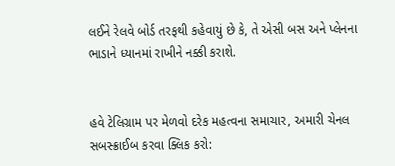લઈને રેલવે બોર્ડ તરફથી કહેવાયું છે કે, તે એસી બસ અને પ્લેનના ભાડાને ધ્યાનમાં રાખીને નક્કી કરાશે.


હવે ટેલિગ્રામ પર મેળવો દરેક મહત્વના સમાચાર, અમારી ચેનલ સબસ્ક્રાઈબ કરવા ક્લિક કરો: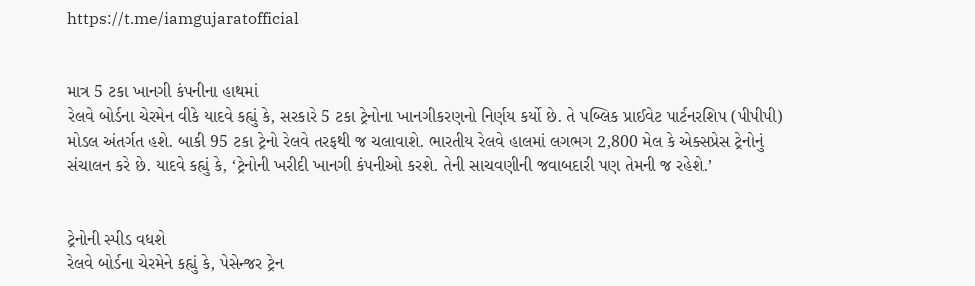https://t.me/iamgujaratofficial


માત્ર 5 ટકા ખાનગી કંપનીના હાથમાં
રેલવે બોર્ડના ચેરમેન વીકે યાદવે કહ્યું કે, સરકારે 5 ટકા ટ્રેનોના ખાનગીકરણનો નિર્ણય કર્યો છે. તે પબ્લિક પ્રાઈવેટ પાર્ટનરશિપ (પીપીપી) મોડલ અંતર્ગત હશે. બાકી 95 ટકા ટ્રેનો રેલવે તરફથી જ ચલાવાશે. ભારતીય રેલવે હાલમાં લગભગ 2,800 મેલ કે એક્સપ્રેસ ટ્રેનોનું સંચાલન કરે છે. યાદવે કહ્યું કે, ‘ટ્રેનોની ખરીદી ખાનગી કંપનીઓ કરશે. તેની સાચવણીની જવાબદારી પણ તેમની જ રહેશે.’


ટ્રેનોની સ્પીડ વધશે
રેલવે બોર્ડના ચેરમેને કહ્યું કે, પેસેન્જર ટ્રેન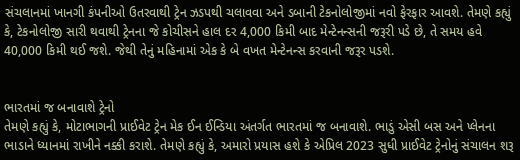સંચલાનમાં ખાનગી કંપનીઓ ઉતરવાથી ટ્રેન ઝડપથી ચલાવવા અને ડબાની ટેકનોલોજીમાં નવો ફેરફાર આવશે. તેમણે કહ્યું કે, ટેકનોલોજી સારી થવાથી ટ્રેનના જે કોચીસને હાલ દર 4,000 કિમી બાદ મેન્ટેનન્સની જરૂરી પડે છે, તે સમય હવે 40,000 કિમી થઈ જશે. જેથી તેનું મહિનામાં એક કે બે વખત મેન્ટેનન્સ કરવાની જરૂર પડશે.


ભારતમાં જ બનાવાશે ટ્રેનો
તેમણે કહ્યું કે, મોટાભાગની પ્રાઈવેટ ટ્રેન મેક ઈન ઈન્ડિયા અંતર્ગત ભારતમાં જ બનાવાશે. ભાડું એસી બસ અને પ્લેનના ભાડાને ધ્યાનમાં રાખીને નક્કી કરાશે. તેમણે કહ્યું કે, અમારો પ્રયાસ હશે કે એપ્રિલ 2023 સુધી પ્રાઈવેટ ટ્રેનોનું સંચાલન શરૂ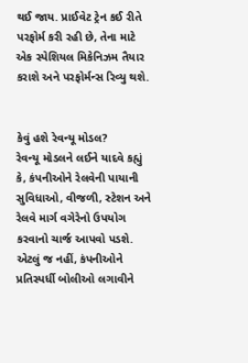થઈ જાય. પ્રાઈવેટ ટ્રેન કઈ રીતે પરફોર્મ કરી રહી છે, તેના માટે એક સ્પેશિયલ મિકેનિઝમ તૈયાર કરાશે અને પરફોર્મન્સ રિવ્યુ થશે.


કેવું હશે રેવન્યૂ મોડલ?
રેવન્યૂ મોડલને લઈને યાદવે કહ્યું કે, કંપનીઓને રેલવેની પાયાની સુવિધાઓ, વીજળી, સ્ટેશન અને રેલવે માર્ગ વગેરેનો ઉપયોગ કરવાનો ચાર્જ આપવો પડશે. એટલું જ નહીં, કંપનીઓને પ્રતિસ્પર્ધી બોલીઓ લગાવીને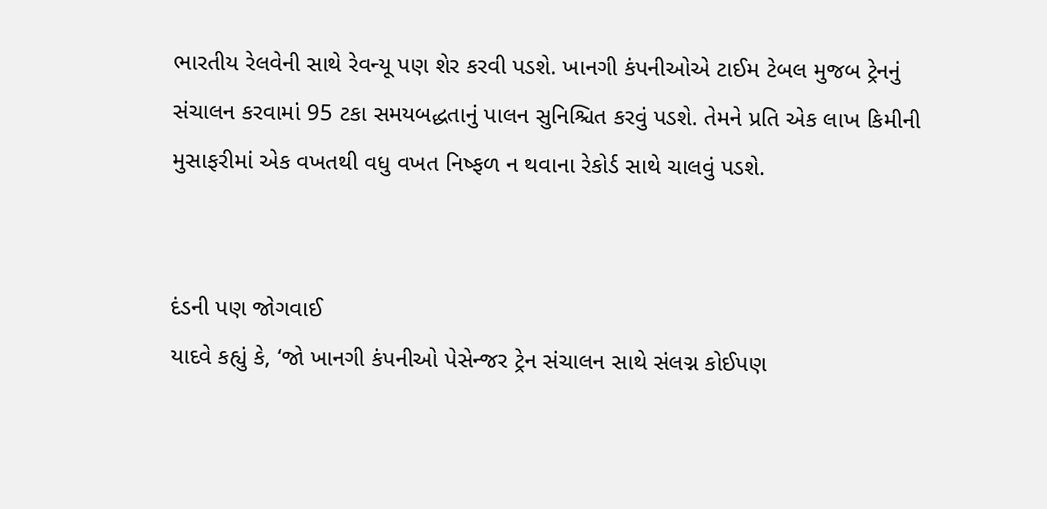ભારતીય રેલવેની સાથે રેવન્યૂ પણ શેર કરવી પડશે. ખાનગી કંપનીઓએ ટાઈમ ટેબલ મુજબ ટ્રેનનું સંચાલન કરવામાં 95 ટકા સમયબદ્ધતાનું પાલન સુનિશ્ચિત કરવું પડશે. તેમને પ્રતિ એક લાખ કિમીની મુસાફરીમાં એક વખતથી વધુ વખત નિષ્ફળ ન થવાના રેકોર્ડ સાથે ચાલવું પડશે.


દંડની પણ જોગવાઈ
યાદવે કહ્યું કે, ‘જો ખાનગી કંપનીઓ પેસેન્જર ટ્રેન સંચાલન સાથે સંલગ્ન કોઈપણ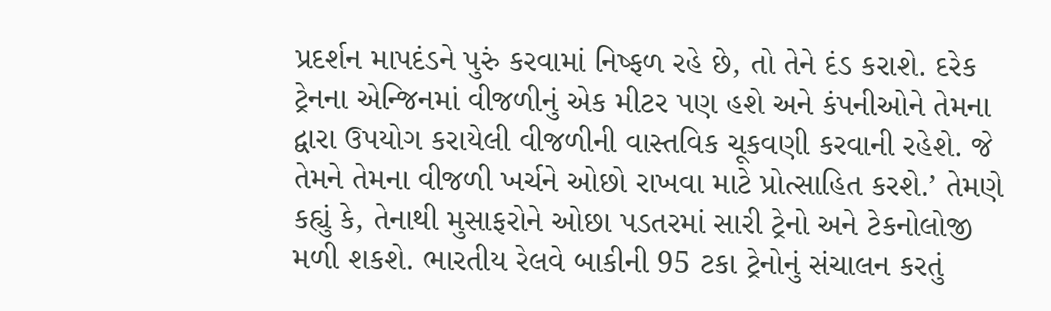પ્રદર્શન માપદંડને પુરું કરવામાં નિષ્ફળ રહે છે, તો તેને દંડ કરાશે. દરેક ટ્રેનના એન્જિનમાં વીજળીનું એક મીટર પણ હશે અને કંપનીઓને તેમના દ્વારા ઉપયોગ કરાયેલી વીજળીની વાસ્તવિક ચૂકવણી કરવાની રહેશે. જે તેમને તેમના વીજળી ખર્ચને ઓછો રાખવા માટે પ્રોત્સાહિત કરશે.’ તેમણે કહ્યું કે, તેનાથી મુસાફરોને ઓછા પડતરમાં સારી ટ્રેનો અને ટેકનોલોજી મળી શકશે. ભારતીય રેલવે બાકીની 95 ટકા ટ્રેનોનું સંચાલન કરતું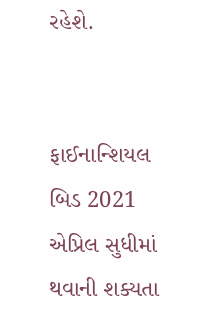રહેશે.


ફાઈનાન્શિયલ બિડ 2021 એપ્રિલ સુધીમાં થવાની શક્યતા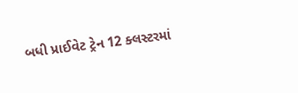બધી પ્રાઈવેટ ટ્રેન 12 ક્લસ્ટરમાં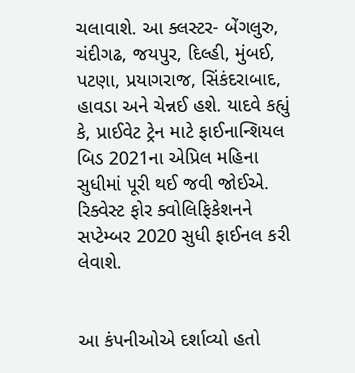ચલાવાશે. આ ક્લસ્ટર- બેંગલુરુ, ચંદીગઢ, જયપુર, દિલ્હી, મુંબઈ, પટણા, પ્રયાગરાજ, સિંકંદરાબાદ, હાવડા અને ચેન્નઈ હશે. યાદવે કહ્યું કે, પ્રાઈવેટ ટ્રેન માટે ફાઈનાન્શિયલ બિડ 2021ના એપ્રિલ મહિના સુધીમાં પૂરી થઈ જવી જોઈએ. રિક્વેસ્ટ ફોર ક્વોલિફિકેશનને સપ્ટેમ્બર 2020 સુધી ફાઈનલ કરી લેવાશે.


આ કંપનીઓએ દર્શાવ્યો હતો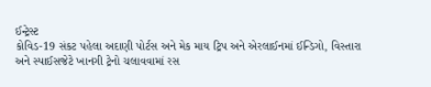ઈન્ટ્રેસ્ટ
કોવિડ-19 સંકટ પહેલા અદાણી પોર્ટસ અને મેક માય ટ્રિપ અને એરલાઈનમાં ઈન્ડિગો, વિસ્તારા અને સ્પાઈસજેટે ખાનગી ટ્રેનો ચલાવવામાં રસ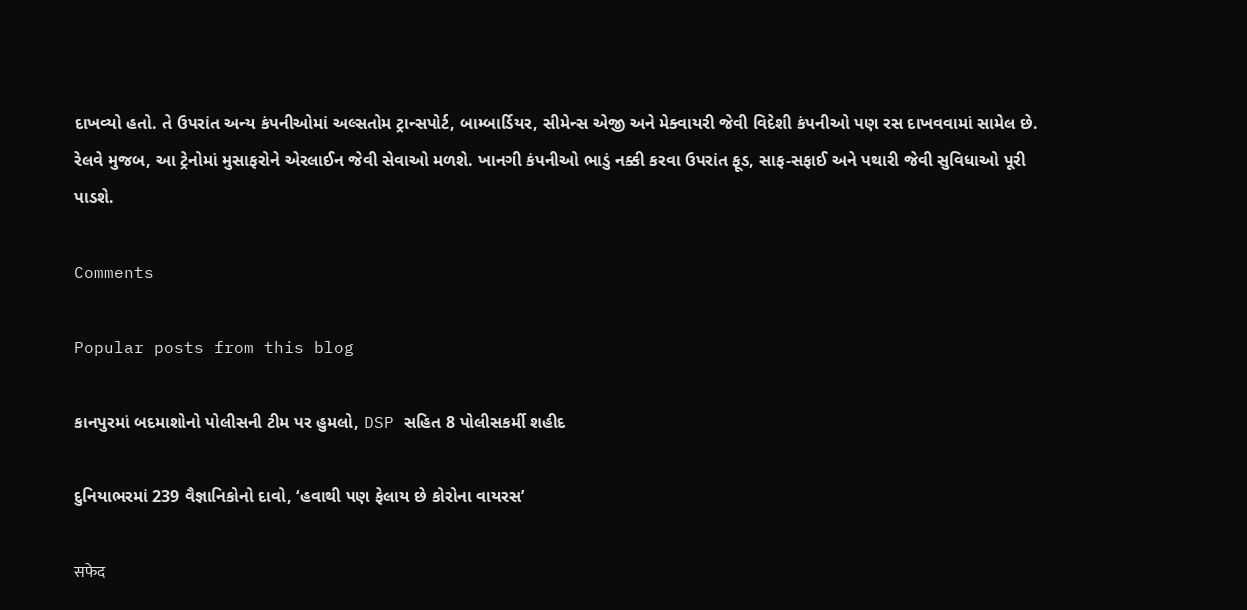દાખવ્યો હતો. તે ઉપરાંત અન્ય કંપનીઓમાં અલ્સતોમ ટ્રાન્સપોર્ટ, બામ્બાર્ડિયર, સીમેન્સ એજી અને મેક્વાયરી જેવી વિદેશી કંપનીઓ પણ રસ દાખવવામાં સામેલ છે. રેલવે મુજબ, આ ટ્રેનોમાં મુસાફરોને એરલાઈન જેવી સેવાઓ મળશે. ખાનગી કંપનીઓ ભાડું નક્કી કરવા ઉપરાંત ફૂડ, સાફ-સફાઈ અને પથારી જેવી સુવિધાઓ પૂરી પાડશે.

Comments

Popular posts from this blog

કાનપુરમાં બદમાશોનો પોલીસની ટીમ પર હુમલો, DSP સહિત 8 પોલીસકર્મી શહીદ

દુનિયાભરમાં 239 વૈજ્ઞાનિકોનો દાવો, ‘હવાથી પણ ફેલાય છે કોરોના વાયરસ’

सफेद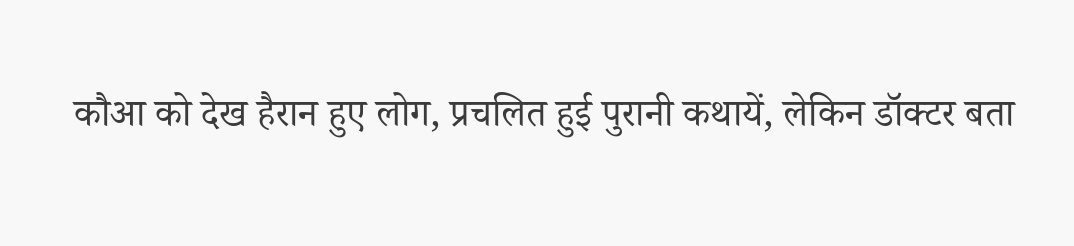कौआ को देख हैरान हुए लोग, प्रचलित हुई पुरानी कथायें, लेकिन डॉक्टर बता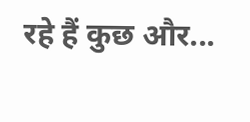रहे हैं कुछ और...